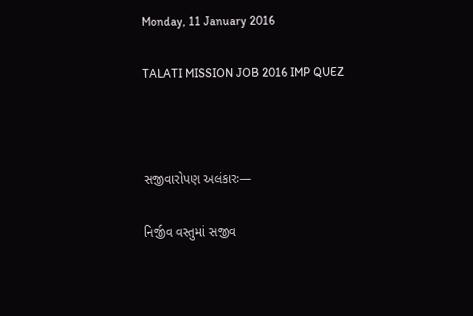Monday, 11 January 2016

TALATI MISSION JOB 2016 IMP QUEZ



સજીવારોપણ અલંકારઃ—

નિર્જીવ વસ્તુમાં સજીવ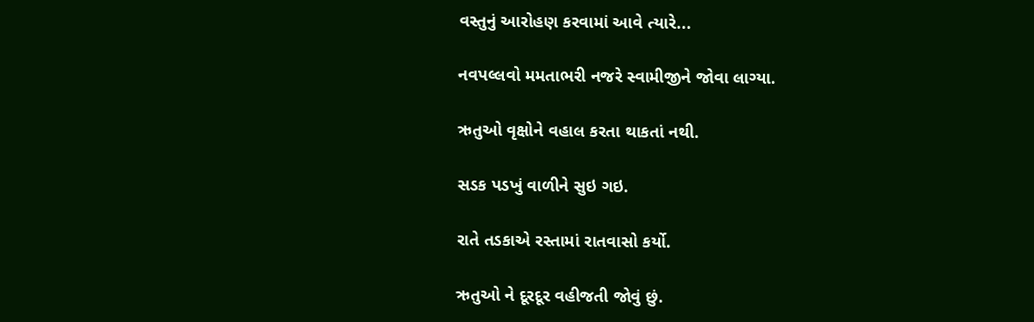વસ્તુનું આરોહણ કરવામાં આવે ત્યારે...

નવપલ્લવો મમતાભરી નજરે સ્વામીજીને જોવા લાગ્યા.

ઋતુઓ વૃક્ષોને વહાલ કરતા થાકતાં નથી.

સડક પડખું વાળીને સુઇ ગઇ.

રાતે તડકાએ રસ્તામાં રાતવાસો કર્યો.

ઋતુઓ ને દૂરદૂર વહીજતી જોવું છું.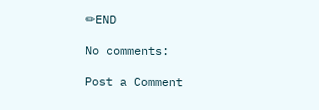✏END

No comments:

Post a Comment